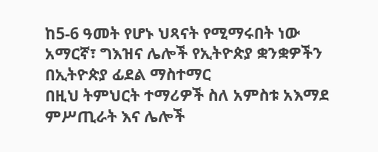ከ5-6 ዓመት የሆኑ ህጻናት የሚማሩበት ነው
አማርኛ፣ ግእዝና ሌሎች የኢትዮጵያ ቋንቋዎችን በኢትዮጵያ ፊደል ማስተማር
በዚህ ትምህርት ተማሪዎች ስለ አምስቱ አእማደ ምሥጢራት እና ሌሎች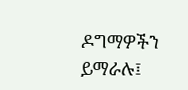ዶግማዎችን ይማራሉ፤